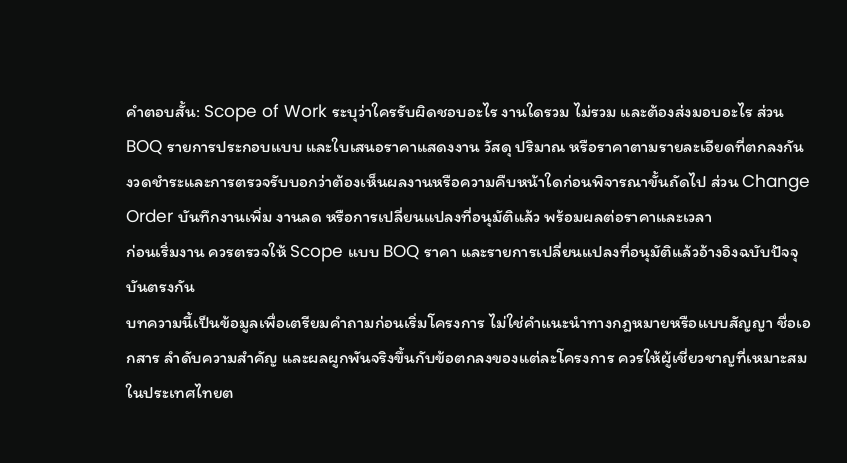คำตอบสั้น: Scope of Work ระบุว่าใครรับผิดชอบอะไร งานใดรวม ไม่รวม และต้องส่งมอบอะไร ส่วน BOQ รายการประกอบแบบ และใบเสนอราคาแสดงงาน วัสดุ ปริมาณ หรือราคาตามรายละเอียดที่ตกลงกัน
งวดชำระและการตรวจรับบอกว่าต้องเห็นผลงานหรือความคืบหน้าใดก่อนพิจารณาขั้นถัดไป ส่วน Change Order บันทึกงานเพิ่ม งานลด หรือการเปลี่ยนแปลงที่อนุมัติแล้ว พร้อมผลต่อราคาและเวลา
ก่อนเริ่มงาน ควรตรวจให้ Scope แบบ BOQ ราคา และรายการเปลี่ยนแปลงที่อนุมัติแล้วอ้างอิงฉบับปัจจุบันตรงกัน
บทความนี้เป็นข้อมูลเพื่อเตรียมคำถามก่อนเริ่มโครงการ ไม่ใช่คำแนะนำทางกฎหมายหรือแบบสัญญา ชื่อเอกสาร ลำดับความสำคัญ และผลผูกพันจริงขึ้นกับข้อตกลงของแต่ละโครงการ ควรให้ผู้เชี่ยวชาญที่เหมาะสมในประเทศไทยต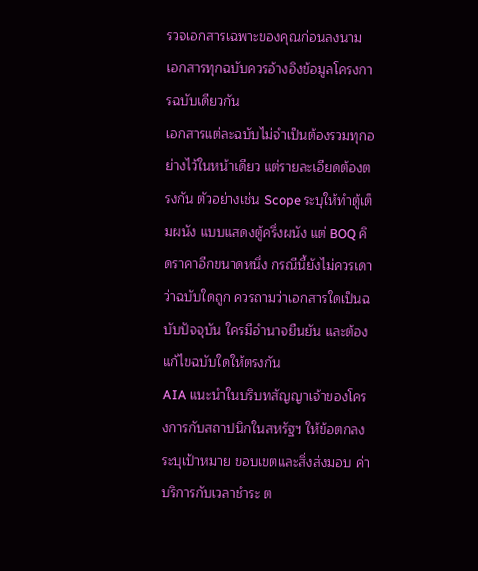รวจเอกสารเฉพาะของคุณก่อนลงนาม
เอกสารทุกฉบับควรอ้างอิงข้อมูลโครงการฉบับเดียวกัน
เอกสารแต่ละฉบับไม่จำเป็นต้องรวมทุกอย่างไว้ในหน้าเดียว แต่รายละเอียดต้องตรงกัน ตัวอย่างเช่น Scope ระบุให้ทำตู้เต็มผนัง แบบแสดงตู้ครึ่งผนัง แต่ BOQ คิดราคาอีกขนาดหนึ่ง กรณีนี้ยังไม่ควรเดาว่าฉบับใดถูก ควรถามว่าเอกสารใดเป็นฉบับปัจจุบัน ใครมีอำนาจยืนยัน และต้องแก้ไขฉบับใดให้ตรงกัน
AIA แนะนำในบริบทสัญญาเจ้าของโครงการกับสถาปนิกในสหรัฐฯ ให้ข้อตกลงระบุเป้าหมาย ขอบเขตและสิ่งส่งมอบ ค่าบริการกับเวลาชำระ ต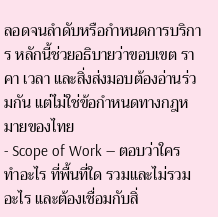ลอดจนลำดับหรือกำหนดการบริการ หลักนี้ช่วยอธิบายว่าขอบเขต ราคา เวลา และสิ่งส่งมอบต้องอ่านร่วมกัน แต่ไม่ใช่ข้อกำหนดทางกฎหมายของไทย
- Scope of Work — ตอบว่าใครทำอะไร ที่พื้นที่ใด รวมและไม่รวมอะไร และต้องเชื่อมกับสิ่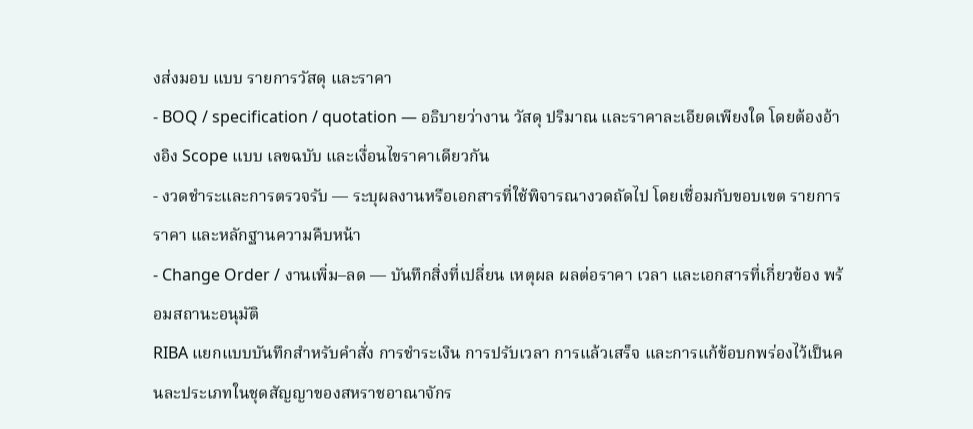งส่งมอบ แบบ รายการวัสดุ และราคา
- BOQ / specification / quotation — อธิบายว่างาน วัสดุ ปริมาณ และราคาละเอียดเพียงใด โดยต้องอ้างอิง Scope แบบ เลขฉบับ และเงื่อนไขราคาเดียวกัน
- งวดชำระและการตรวจรับ — ระบุผลงานหรือเอกสารที่ใช้พิจารณางวดถัดไป โดยเชื่อมกับขอบเขต รายการราคา และหลักฐานความคืบหน้า
- Change Order / งานเพิ่ม–ลด — บันทึกสิ่งที่เปลี่ยน เหตุผล ผลต่อราคา เวลา และเอกสารที่เกี่ยวข้อง พร้อมสถานะอนุมัติ
RIBA แยกแบบบันทึกสำหรับคำสั่ง การชำระเงิน การปรับเวลา การแล้วเสร็จ และการแก้ข้อบกพร่องไว้เป็นคนละประเภทในชุดสัญญาของสหราชอาณาจักร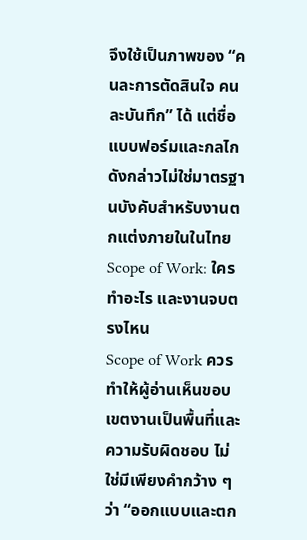จึงใช้เป็นภาพของ “คนละการตัดสินใจ คนละบันทึก” ได้ แต่ชื่อแบบฟอร์มและกลไกดังกล่าวไม่ใช่มาตรฐานบังคับสำหรับงานตกแต่งภายในในไทย
Scope of Work: ใครทำอะไร และงานจบตรงไหน
Scope of Work ควรทำให้ผู้อ่านเห็นขอบเขตงานเป็นพื้นที่และความรับผิดชอบ ไม่ใช่มีเพียงคำกว้าง ๆ ว่า “ออกแบบและตก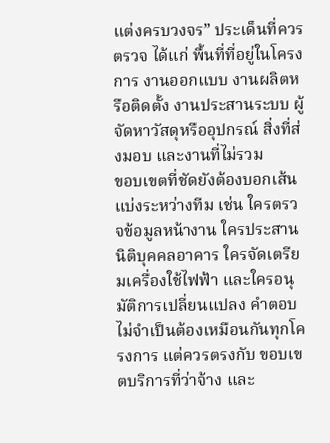แต่งครบวงจร” ประเด็นที่ควรตรวจ ได้แก่ พื้นที่ที่อยู่ในโครงการ งานออกแบบ งานผลิตหรือติดตั้ง งานประสานระบบ ผู้จัดหาวัสดุหรืออุปกรณ์ สิ่งที่ส่งมอบ และงานที่ไม่รวม
ขอบเขตที่ชัดยังต้องบอกเส้นแบ่งระหว่างทีม เช่น ใครตรวจข้อมูลหน้างาน ใครประสานนิติบุคคลอาคาร ใครจัดเตรียมเครื่องใช้ไฟฟ้า และใครอนุมัติการเปลี่ยนแปลง คำตอบไม่จำเป็นต้องเหมือนกันทุกโครงการ แต่ควรตรงกับ ขอบเขตบริการที่ว่าจ้าง และ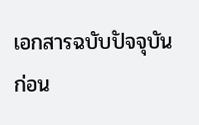เอกสารฉบับปัจจุบัน
ก่อน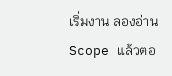เริ่มงาน ลองอ่าน Scope แล้วตอ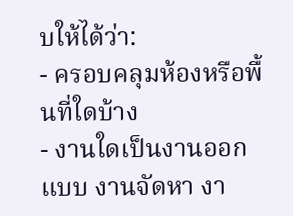บให้ได้ว่า:
- ครอบคลุมห้องหรือพื้นที่ใดบ้าง
- งานใดเป็นงานออกแบบ งานจัดหา งา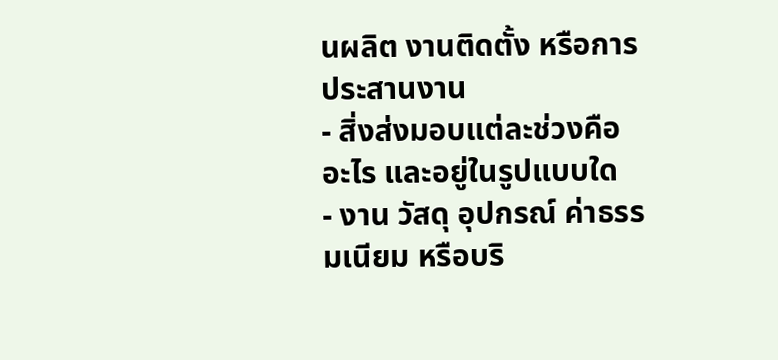นผลิต งานติดตั้ง หรือการประสานงาน
- สิ่งส่งมอบแต่ละช่วงคืออะไร และอยู่ในรูปแบบใด
- งาน วัสดุ อุปกรณ์ ค่าธรรมเนียม หรือบริ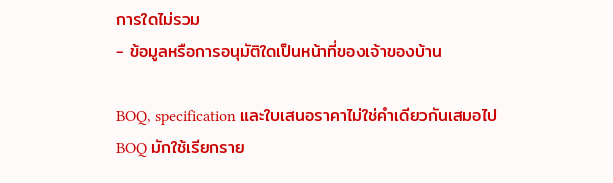การใดไม่รวม
- ข้อมูลหรือการอนุมัติใดเป็นหน้าที่ของเจ้าของบ้าน

BOQ, specification และใบเสนอราคาไม่ใช่คำเดียวกันเสมอไป
BOQ มักใช้เรียกราย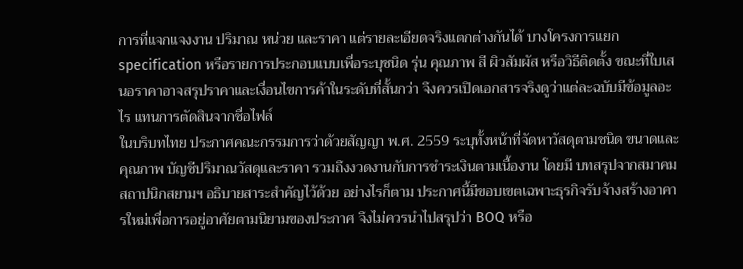การที่แจกแจงงาน ปริมาณ หน่วย และราคา แต่รายละเอียดจริงแตกต่างกันได้ บางโครงการแยก specification หรือรายการประกอบแบบเพื่อระบุชนิด รุ่น คุณภาพ สี ผิวสัมผัส หรือวิธีติดตั้ง ขณะที่ใบเสนอราคาอาจสรุปราคาและเงื่อนไขการค้าในระดับที่สั้นกว่า จึงควรเปิดเอกสารจริงดูว่าแต่ละฉบับมีข้อมูลอะไร แทนการตัดสินจากชื่อไฟล์
ในบริบทไทย ประกาศคณะกรรมการว่าด้วยสัญญา พ.ศ. 2559 ระบุทั้งหน้าที่จัดหาวัสดุตามชนิด ขนาดและคุณภาพ บัญชีปริมาณวัสดุและราคา รวมถึงงวดงานกับการชำระเงินตามเนื้องาน โดยมี บทสรุปจากสมาคมสถาปนิกสยามฯ อธิบายสาระสำคัญไว้ด้วย อย่างไรก็ตาม ประกาศนี้มีขอบเขตเฉพาะธุรกิจรับจ้างสร้างอาคารใหม่เพื่อการอยู่อาศัยตามนิยามของประกาศ จึงไม่ควรนำไปสรุปว่า BOQ หรือ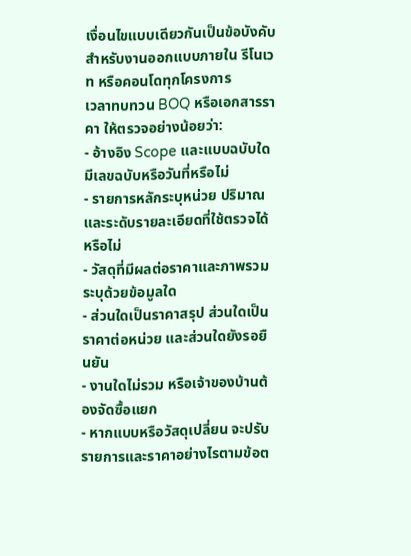เงื่อนไขแบบเดียวกันเป็นข้อบังคับสำหรับงานออกแบบภายใน รีโนเวท หรือคอนโดทุกโครงการ
เวลาทบทวน BOQ หรือเอกสารราคา ให้ตรวจอย่างน้อยว่า:
- อ้างอิง Scope และแบบฉบับใด มีเลขฉบับหรือวันที่หรือไม่
- รายการหลักระบุหน่วย ปริมาณ และระดับรายละเอียดที่ใช้ตรวจได้หรือไม่
- วัสดุที่มีผลต่อราคาและภาพรวมระบุด้วยข้อมูลใด
- ส่วนใดเป็นราคาสรุป ส่วนใดเป็นราคาต่อหน่วย และส่วนใดยังรอยืนยัน
- งานใดไม่รวม หรือเจ้าของบ้านต้องจัดซื้อแยก
- หากแบบหรือวัสดุเปลี่ยน จะปรับรายการและราคาอย่างไรตามข้อต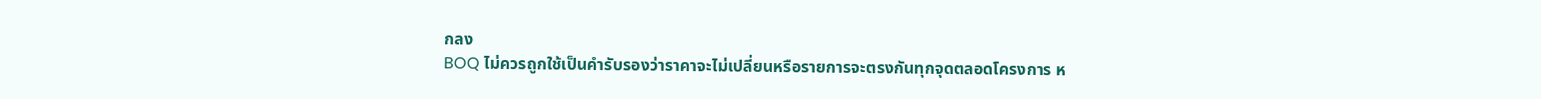กลง
BOQ ไม่ควรถูกใช้เป็นคำรับรองว่าราคาจะไม่เปลี่ยนหรือรายการจะตรงกันทุกจุดตลอดโครงการ ห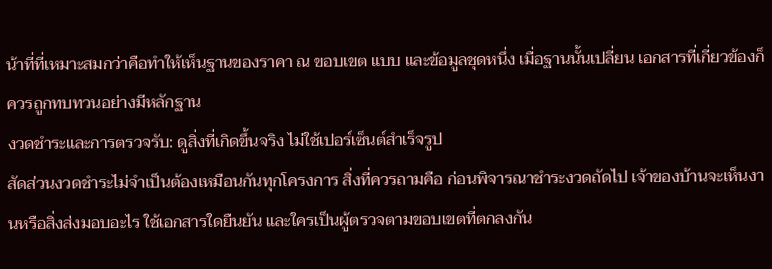น้าที่ที่เหมาะสมกว่าคือทำให้เห็นฐานของราคา ณ ขอบเขต แบบ และข้อมูลชุดหนึ่ง เมื่อฐานนั้นเปลี่ยน เอกสารที่เกี่ยวข้องก็ควรถูกทบทวนอย่างมีหลักฐาน
งวดชำระและการตรวจรับ: ดูสิ่งที่เกิดขึ้นจริง ไม่ใช้เปอร์เซ็นต์สำเร็จรูป
สัดส่วนงวดชำระไม่จำเป็นต้องเหมือนกันทุกโครงการ สิ่งที่ควรถามคือ ก่อนพิจารณาชำระงวดถัดไป เจ้าของบ้านจะเห็นงานหรือสิ่งส่งมอบอะไร ใช้เอกสารใดยืนยัน และใครเป็นผู้ตรวจตามขอบเขตที่ตกลงกัน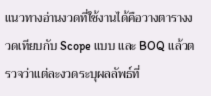แนวทางอ่านงวดที่ใช้งานได้คือวางตารางงวดเทียบกับ Scope แบบ และ BOQ แล้วตรวจว่าแต่ละงวดระบุผลลัพธ์ที่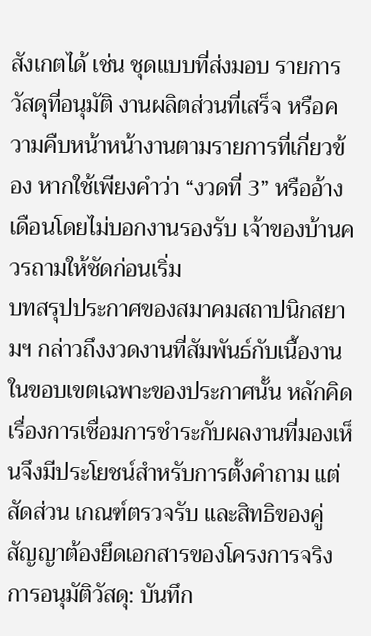สังเกตได้ เช่น ชุดแบบที่ส่งมอบ รายการวัสดุที่อนุมัติ งานผลิตส่วนที่เสร็จ หรือความคืบหน้าหน้างานตามรายการที่เกี่ยวข้อง หากใช้เพียงคำว่า “งวดที่ 3” หรืออ้างเดือนโดยไม่บอกงานรองรับ เจ้าของบ้านควรถามให้ชัดก่อนเริ่ม
บทสรุปประกาศของสมาคมสถาปนิกสยามฯ กล่าวถึงงวดงานที่สัมพันธ์กับเนื้องานในขอบเขตเฉพาะของประกาศนั้น หลักคิดเรื่องการเชื่อมการชำระกับผลงานที่มองเห็นจึงมีประโยชน์สำหรับการตั้งคำถาม แต่สัดส่วน เกณฑ์ตรวจรับ และสิทธิของคู่สัญญาต้องยึดเอกสารของโครงการจริง
การอนุมัติวัสดุ: บันทึก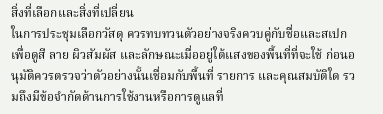สิ่งที่เลือกและสิ่งที่เปลี่ยน
ในการประชุมเลือกวัสดุ ควรทบทวนตัวอย่างจริงควบคู่กับชื่อและสเปก เพื่อดูสี ลาย ผิวสัมผัส และลักษณะเมื่ออยู่ใต้แสงของพื้นที่ที่จะใช้ ก่อนอนุมัติควรตรวจว่าตัวอย่างนั้นเชื่อมกับพื้นที่ รายการ และคุณสมบัติใด รวมถึงมีข้อจำกัดด้านการใช้งานหรือการดูแลที่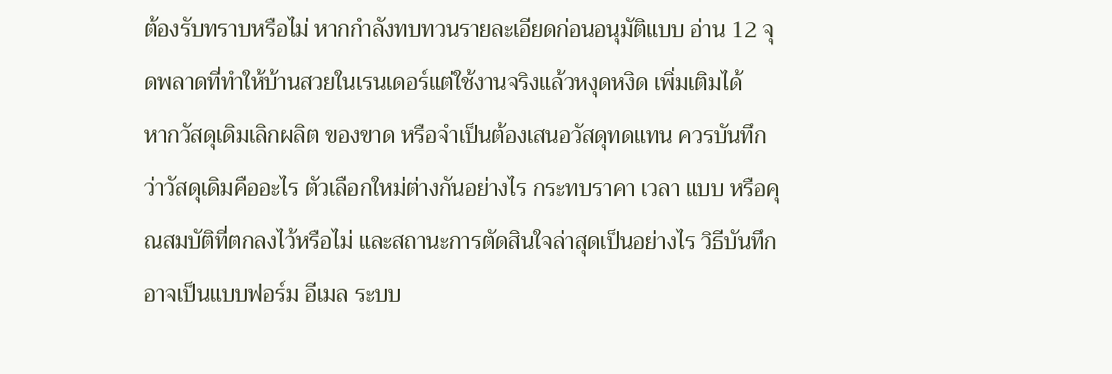ต้องรับทราบหรือไม่ หากกำลังทบทวนรายละเอียดก่อนอนุมัติแบบ อ่าน 12 จุดพลาดที่ทำให้บ้านสวยในเรนเดอร์แต่ใช้งานจริงแล้วหงุดหงิด เพิ่มเติมได้
หากวัสดุเดิมเลิกผลิต ของขาด หรือจำเป็นต้องเสนอวัสดุทดแทน ควรบันทึกว่าวัสดุเดิมคืออะไร ตัวเลือกใหม่ต่างกันอย่างไร กระทบราคา เวลา แบบ หรือคุณสมบัติที่ตกลงไว้หรือไม่ และสถานะการตัดสินใจล่าสุดเป็นอย่างไร วิธีบันทึกอาจเป็นแบบฟอร์ม อีเมล ระบบ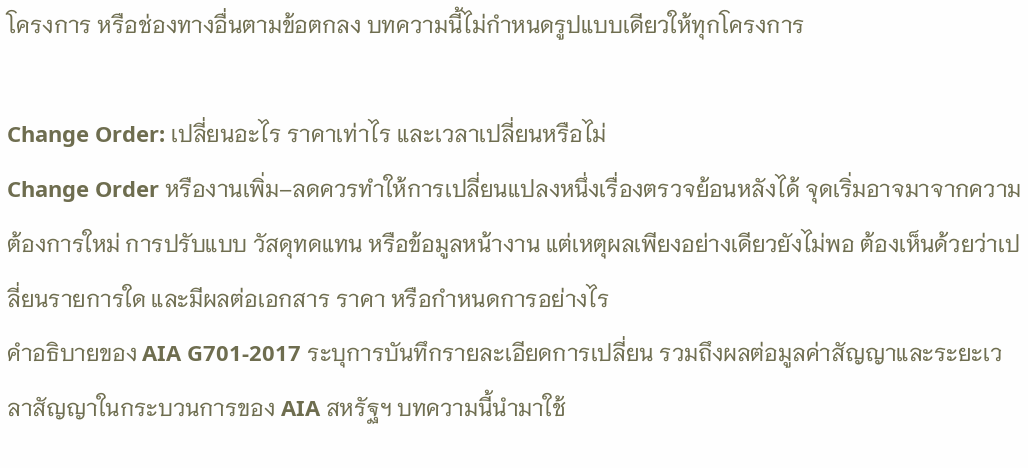โครงการ หรือช่องทางอื่นตามข้อตกลง บทความนี้ไม่กำหนดรูปแบบเดียวให้ทุกโครงการ

Change Order: เปลี่ยนอะไร ราคาเท่าไร และเวลาเปลี่ยนหรือไม่
Change Order หรืองานเพิ่ม–ลดควรทำให้การเปลี่ยนแปลงหนึ่งเรื่องตรวจย้อนหลังได้ จุดเริ่มอาจมาจากความต้องการใหม่ การปรับแบบ วัสดุทดแทน หรือข้อมูลหน้างาน แต่เหตุผลเพียงอย่างเดียวยังไม่พอ ต้องเห็นด้วยว่าเปลี่ยนรายการใด และมีผลต่อเอกสาร ราคา หรือกำหนดการอย่างไร
คำอธิบายของ AIA G701-2017 ระบุการบันทึกรายละเอียดการเปลี่ยน รวมถึงผลต่อมูลค่าสัญญาและระยะเวลาสัญญาในกระบวนการของ AIA สหรัฐฯ บทความนี้นำมาใช้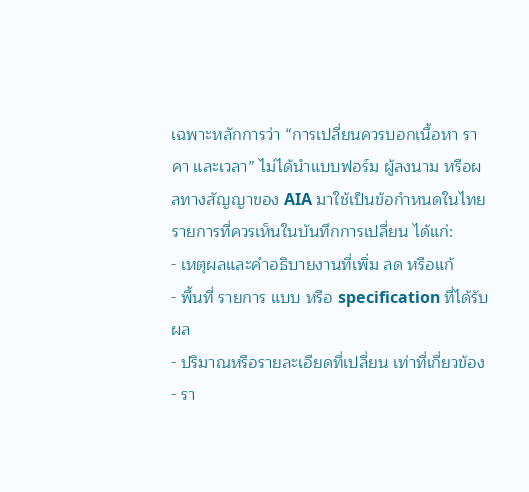เฉพาะหลักการว่า “การเปลี่ยนควรบอกเนื้อหา ราคา และเวลา” ไม่ได้นำแบบฟอร์ม ผู้ลงนาม หรือผลทางสัญญาของ AIA มาใช้เป็นข้อกำหนดในไทย
รายการที่ควรเห็นในบันทึกการเปลี่ยน ได้แก่:
- เหตุผลและคำอธิบายงานที่เพิ่ม ลด หรือแก้
- พื้นที่ รายการ แบบ หรือ specification ที่ได้รับผล
- ปริมาณหรือรายละเอียดที่เปลี่ยน เท่าที่เกี่ยวข้อง
- รา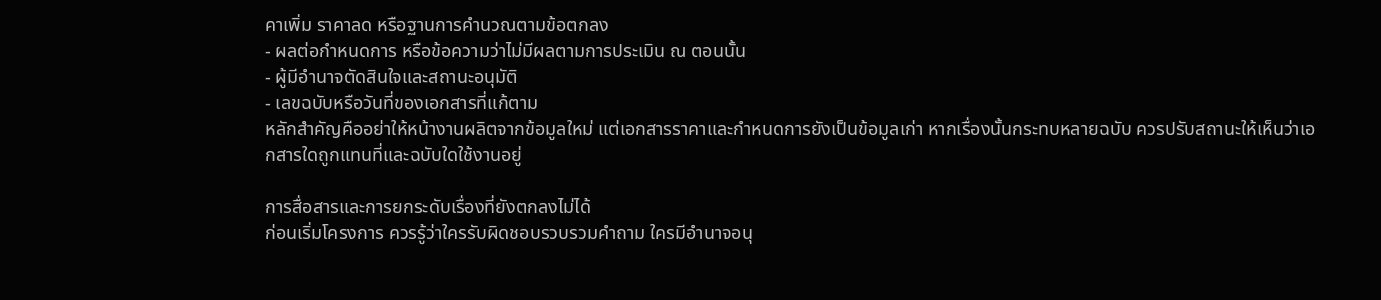คาเพิ่ม ราคาลด หรือฐานการคำนวณตามข้อตกลง
- ผลต่อกำหนดการ หรือข้อความว่าไม่มีผลตามการประเมิน ณ ตอนนั้น
- ผู้มีอำนาจตัดสินใจและสถานะอนุมัติ
- เลขฉบับหรือวันที่ของเอกสารที่แก้ตาม
หลักสำคัญคืออย่าให้หน้างานผลิตจากข้อมูลใหม่ แต่เอกสารราคาและกำหนดการยังเป็นข้อมูลเก่า หากเรื่องนั้นกระทบหลายฉบับ ควรปรับสถานะให้เห็นว่าเอกสารใดถูกแทนที่และฉบับใดใช้งานอยู่

การสื่อสารและการยกระดับเรื่องที่ยังตกลงไม่ได้
ก่อนเริ่มโครงการ ควรรู้ว่าใครรับผิดชอบรวบรวมคำถาม ใครมีอำนาจอนุ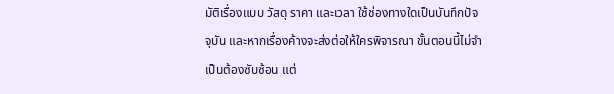มัติเรื่องแบบ วัสดุ ราคา และเวลา ใช้ช่องทางใดเป็นบันทึกปัจจุบัน และหากเรื่องค้างจะส่งต่อให้ใครพิจารณา ขั้นตอนนี้ไม่จำเป็นต้องซับซ้อน แต่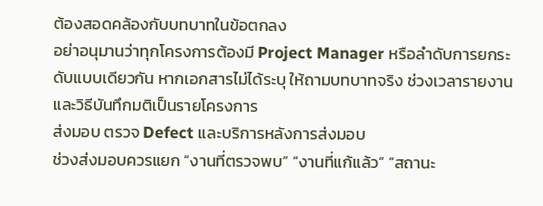ต้องสอดคล้องกับบทบาทในข้อตกลง
อย่าอนุมานว่าทุกโครงการต้องมี Project Manager หรือลำดับการยกระดับแบบเดียวกัน หากเอกสารไม่ได้ระบุ ให้ถามบทบาทจริง ช่วงเวลารายงาน และวิธีบันทึกมติเป็นรายโครงการ
ส่งมอบ ตรวจ Defect และบริการหลังการส่งมอบ
ช่วงส่งมอบควรแยก “งานที่ตรวจพบ” “งานที่แก้แล้ว” “สถานะ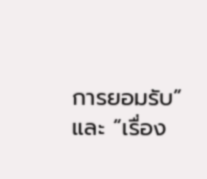การยอมรับ” และ “เรื่อง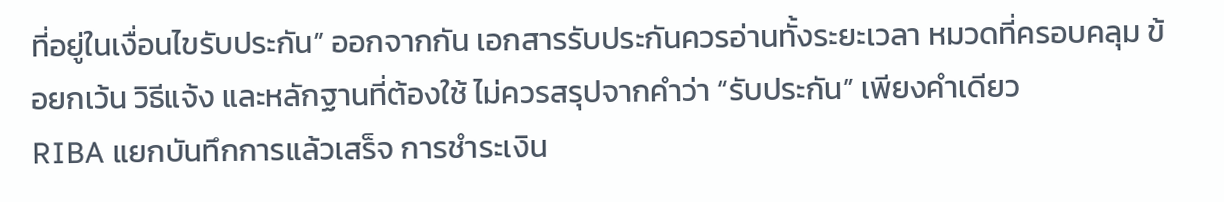ที่อยู่ในเงื่อนไขรับประกัน” ออกจากกัน เอกสารรับประกันควรอ่านทั้งระยะเวลา หมวดที่ครอบคลุม ข้อยกเว้น วิธีแจ้ง และหลักฐานที่ต้องใช้ ไม่ควรสรุปจากคำว่า “รับประกัน” เพียงคำเดียว
RIBA แยกบันทึกการแล้วเสร็จ การชำระเงิน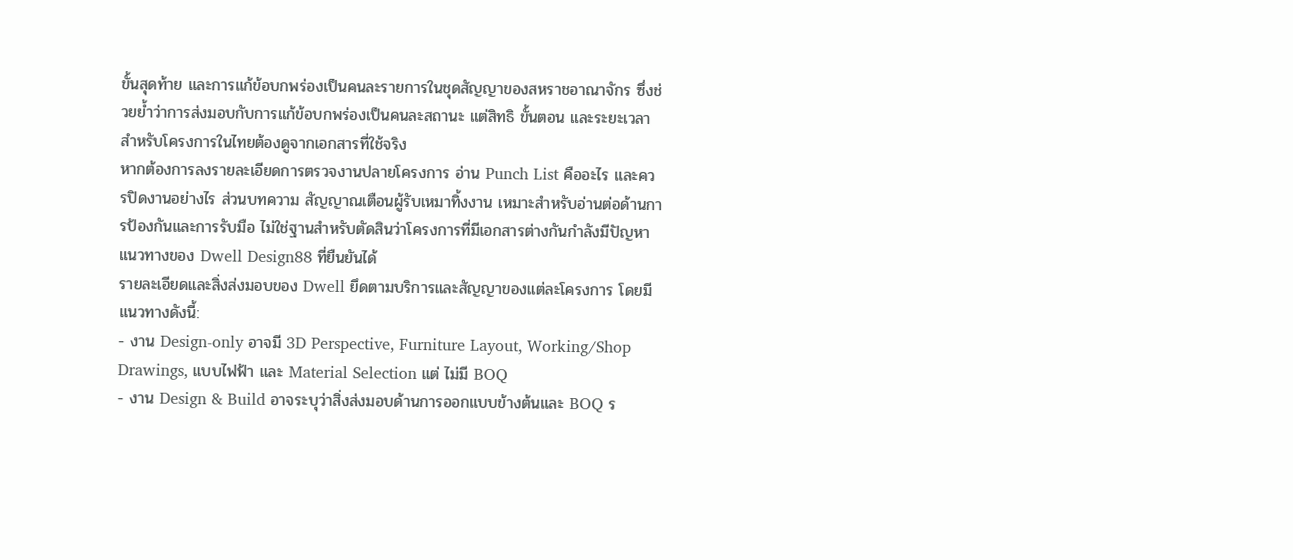ขั้นสุดท้าย และการแก้ข้อบกพร่องเป็นคนละรายการในชุดสัญญาของสหราชอาณาจักร ซึ่งช่วยย้ำว่าการส่งมอบกับการแก้ข้อบกพร่องเป็นคนละสถานะ แต่สิทธิ ขั้นตอน และระยะเวลาสำหรับโครงการในไทยต้องดูจากเอกสารที่ใช้จริง
หากต้องการลงรายละเอียดการตรวจงานปลายโครงการ อ่าน Punch List คืออะไร และควรปิดงานอย่างไร ส่วนบทความ สัญญาณเตือนผู้รับเหมาทิ้งงาน เหมาะสำหรับอ่านต่อด้านการป้องกันและการรับมือ ไม่ใช่ฐานสำหรับตัดสินว่าโครงการที่มีเอกสารต่างกันกำลังมีปัญหา
แนวทางของ Dwell Design88 ที่ยืนยันได้
รายละเอียดและสิ่งส่งมอบของ Dwell ยึดตามบริการและสัญญาของแต่ละโครงการ โดยมีแนวทางดังนี้:
- งาน Design-only อาจมี 3D Perspective, Furniture Layout, Working/Shop Drawings, แบบไฟฟ้า และ Material Selection แต่ ไม่มี BOQ
- งาน Design & Build อาจระบุว่าสิ่งส่งมอบด้านการออกแบบข้างต้นและ BOQ ร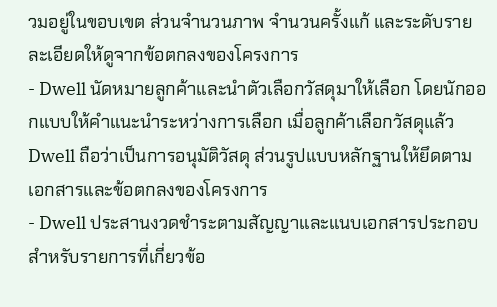วมอยู่ในขอบเขต ส่วนจำนวนภาพ จำนวนครั้งแก้ และระดับรายละเอียดให้ดูจากข้อตกลงของโครงการ
- Dwell นัดหมายลูกค้าและนำตัวเลือกวัสดุมาให้เลือก โดยนักออกแบบให้คำแนะนำระหว่างการเลือก เมื่อลูกค้าเลือกวัสดุแล้ว Dwell ถือว่าเป็นการอนุมัติวัสดุ ส่วนรูปแบบหลักฐานให้ยึดตามเอกสารและข้อตกลงของโครงการ
- Dwell ประสานงวดชำระตามสัญญาและแนบเอกสารประกอบสำหรับรายการที่เกี่ยวข้อ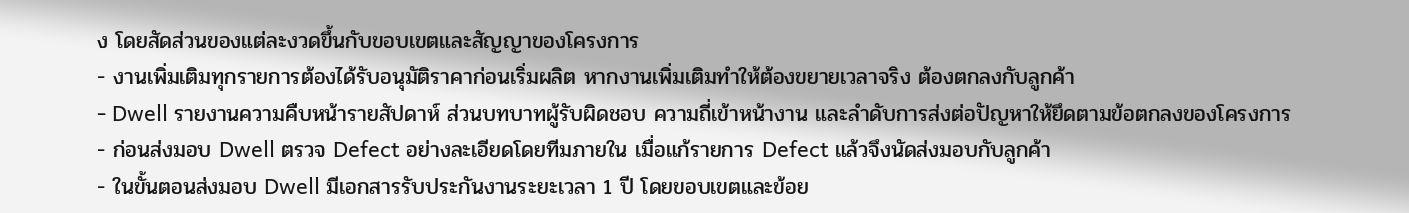ง โดยสัดส่วนของแต่ละงวดขึ้นกับขอบเขตและสัญญาของโครงการ
- งานเพิ่มเติมทุกรายการต้องได้รับอนุมัติราคาก่อนเริ่มผลิต หากงานเพิ่มเติมทำให้ต้องขยายเวลาจริง ต้องตกลงกับลูกค้า
- Dwell รายงานความคืบหน้ารายสัปดาห์ ส่วนบทบาทผู้รับผิดชอบ ความถี่เข้าหน้างาน และลำดับการส่งต่อปัญหาให้ยึดตามข้อตกลงของโครงการ
- ก่อนส่งมอบ Dwell ตรวจ Defect อย่างละเอียดโดยทีมภายใน เมื่อแก้รายการ Defect แล้วจึงนัดส่งมอบกับลูกค้า
- ในขั้นตอนส่งมอบ Dwell มีเอกสารรับประกันงานระยะเวลา 1 ปี โดยขอบเขตและข้อย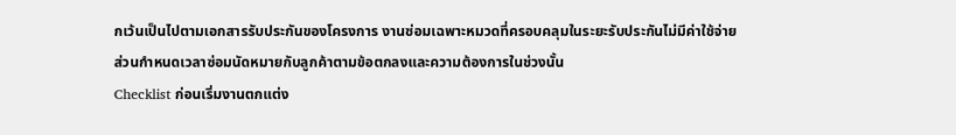กเว้นเป็นไปตามเอกสารรับประกันของโครงการ งานซ่อมเฉพาะหมวดที่ครอบคลุมในระยะรับประกันไม่มีค่าใช้จ่าย ส่วนกำหนดเวลาซ่อมนัดหมายกับลูกค้าตามข้อตกลงและความต้องการในช่วงนั้น
Checklist ก่อนเริ่มงานตกแต่ง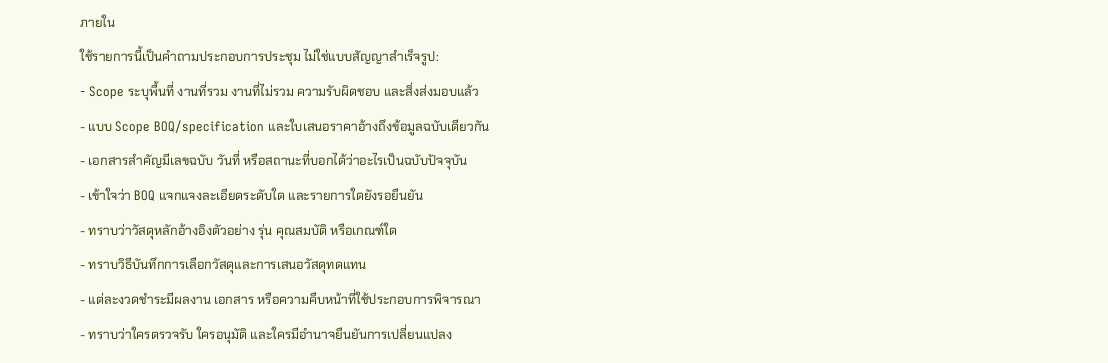ภายใน
ใช้รายการนี้เป็นคำถามประกอบการประชุม ไม่ใช่แบบสัญญาสำเร็จรูป:
- Scope ระบุพื้นที่ งานที่รวม งานที่ไม่รวม ความรับผิดชอบ และสิ่งส่งมอบแล้ว
- แบบ Scope BOQ/specification และใบเสนอราคาอ้างถึงข้อมูลฉบับเดียวกัน
- เอกสารสำคัญมีเลขฉบับ วันที่ หรือสถานะที่บอกได้ว่าอะไรเป็นฉบับปัจจุบัน
- เข้าใจว่า BOQ แจกแจงละเอียดระดับใด และรายการใดยังรอยืนยัน
- ทราบว่าวัสดุหลักอ้างอิงตัวอย่าง รุ่น คุณสมบัติ หรือเกณฑ์ใด
- ทราบวิธีบันทึกการเลือกวัสดุและการเสนอวัสดุทดแทน
- แต่ละงวดชำระมีผลงาน เอกสาร หรือความคืบหน้าที่ใช้ประกอบการพิจารณา
- ทราบว่าใครตรวจรับ ใครอนุมัติ และใครมีอำนาจยืนยันการเปลี่ยนแปลง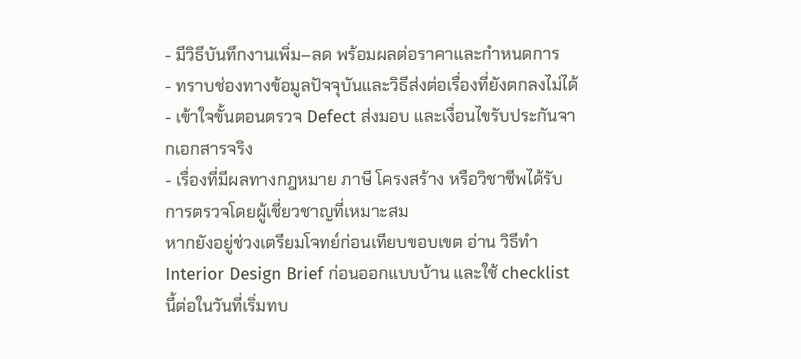- มีวิธีบันทึกงานเพิ่ม–ลด พร้อมผลต่อราคาและกำหนดการ
- ทราบช่องทางข้อมูลปัจจุบันและวิธีส่งต่อเรื่องที่ยังตกลงไม่ได้
- เข้าใจขั้นตอนตรวจ Defect ส่งมอบ และเงื่อนไขรับประกันจากเอกสารจริง
- เรื่องที่มีผลทางกฎหมาย ภาษี โครงสร้าง หรือวิชาชีพได้รับการตรวจโดยผู้เชี่ยวชาญที่เหมาะสม
หากยังอยู่ช่วงเตรียมโจทย์ก่อนเทียบขอบเขต อ่าน วิธีทำ Interior Design Brief ก่อนออกแบบบ้าน และใช้ checklist นี้ต่อในวันที่เริ่มทบ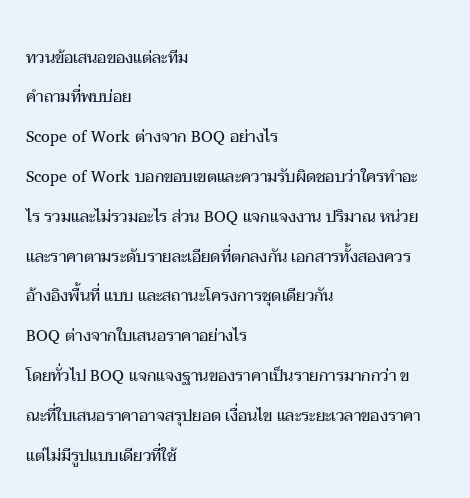ทวนข้อเสนอของแต่ละทีม
คำถามที่พบบ่อย
Scope of Work ต่างจาก BOQ อย่างไร
Scope of Work บอกขอบเขตและความรับผิดชอบว่าใครทำอะไร รวมและไม่รวมอะไร ส่วน BOQ แจกแจงงาน ปริมาณ หน่วย และราคาตามระดับรายละเอียดที่ตกลงกัน เอกสารทั้งสองควรอ้างอิงพื้นที่ แบบ และสถานะโครงการชุดเดียวกัน
BOQ ต่างจากใบเสนอราคาอย่างไร
โดยทั่วไป BOQ แจกแจงฐานของราคาเป็นรายการมากกว่า ขณะที่ใบเสนอราคาอาจสรุปยอด เงื่อนไข และระยะเวลาของราคา แต่ไม่มีรูปแบบเดียวที่ใช้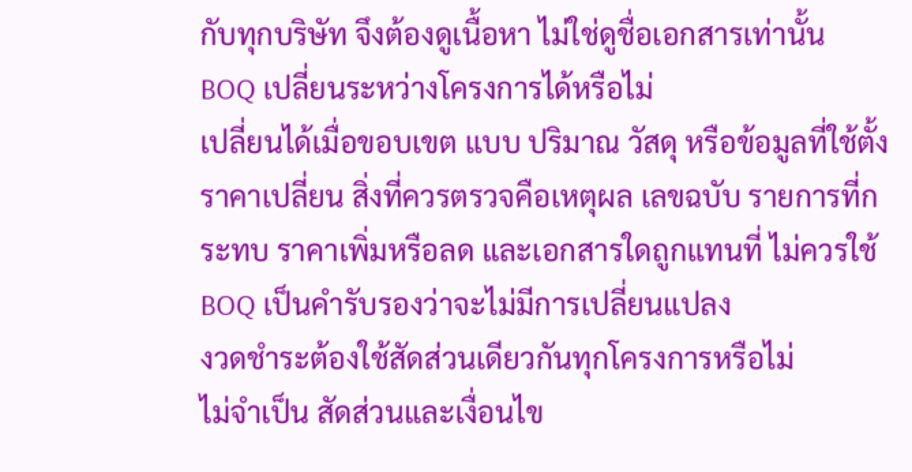กับทุกบริษัท จึงต้องดูเนื้อหา ไม่ใช่ดูชื่อเอกสารเท่านั้น
BOQ เปลี่ยนระหว่างโครงการได้หรือไม่
เปลี่ยนได้เมื่อขอบเขต แบบ ปริมาณ วัสดุ หรือข้อมูลที่ใช้ตั้งราคาเปลี่ยน สิ่งที่ควรตรวจคือเหตุผล เลขฉบับ รายการที่กระทบ ราคาเพิ่มหรือลด และเอกสารใดถูกแทนที่ ไม่ควรใช้ BOQ เป็นคำรับรองว่าจะไม่มีการเปลี่ยนแปลง
งวดชำระต้องใช้สัดส่วนเดียวกันทุกโครงการหรือไม่
ไม่จำเป็น สัดส่วนและเงื่อนไข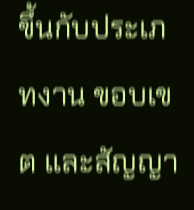ขึ้นกับประเภทงาน ขอบเขต และสัญญา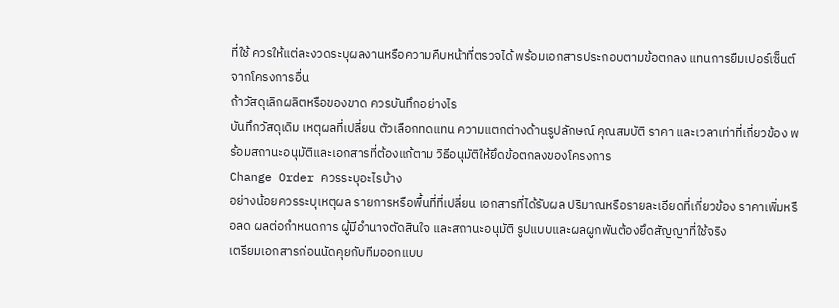ที่ใช้ ควรให้แต่ละงวดระบุผลงานหรือความคืบหน้าที่ตรวจได้ พร้อมเอกสารประกอบตามข้อตกลง แทนการยืมเปอร์เซ็นต์จากโครงการอื่น
ถ้าวัสดุเลิกผลิตหรือของขาด ควรบันทึกอย่างไร
บันทึกวัสดุเดิม เหตุผลที่เปลี่ยน ตัวเลือกทดแทน ความแตกต่างด้านรูปลักษณ์ คุณสมบัติ ราคา และเวลาเท่าที่เกี่ยวข้อง พร้อมสถานะอนุมัติและเอกสารที่ต้องแก้ตาม วิธีอนุมัติให้ยึดข้อตกลงของโครงการ
Change Order ควรระบุอะไรบ้าง
อย่างน้อยควรระบุเหตุผล รายการหรือพื้นที่ที่เปลี่ยน เอกสารที่ได้รับผล ปริมาณหรือรายละเอียดที่เกี่ยวข้อง ราคาเพิ่มหรือลด ผลต่อกำหนดการ ผู้มีอำนาจตัดสินใจ และสถานะอนุมัติ รูปแบบและผลผูกพันต้องยึดสัญญาที่ใช้จริง
เตรียมเอกสารก่อนนัดคุยกับทีมออกแบบ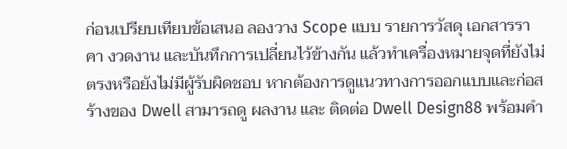ก่อนเปรียบเทียบข้อเสนอ ลองวาง Scope แบบ รายการวัสดุ เอกสารราคา งวดงาน และบันทึกการเปลี่ยนไว้ข้างกัน แล้วทำเครื่องหมายจุดที่ยังไม่ตรงหรือยังไม่มีผู้รับผิดชอบ หากต้องการดูแนวทางการออกแบบและก่อสร้างของ Dwell สามารถดู ผลงาน และ ติดต่อ Dwell Design88 พร้อมคำ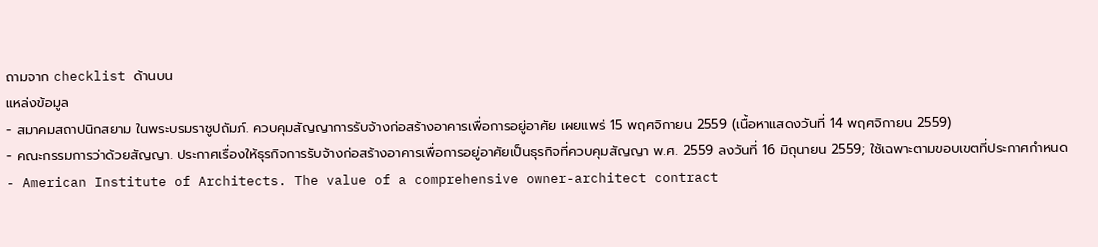ถามจาก checklist ด้านบน
แหล่งข้อมูล
- สมาคมสถาปนิกสยาม ในพระบรมราชูปถัมภ์. ควบคุมสัญญาการรับจ้างก่อสร้างอาคารเพื่อการอยู่อาศัย เผยแพร่ 15 พฤศจิกายน 2559 (เนื้อหาแสดงวันที่ 14 พฤศจิกายน 2559)
- คณะกรรมการว่าด้วยสัญญา. ประกาศเรื่องให้ธุรกิจการรับจ้างก่อสร้างอาคารเพื่อการอยู่อาศัยเป็นธุรกิจที่ควบคุมสัญญา พ.ศ. 2559 ลงวันที่ 16 มิถุนายน 2559; ใช้เฉพาะตามขอบเขตที่ประกาศกำหนด
- American Institute of Architects. The value of a comprehensive owner-architect contract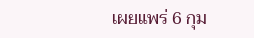เผยแพร่ 6 กุม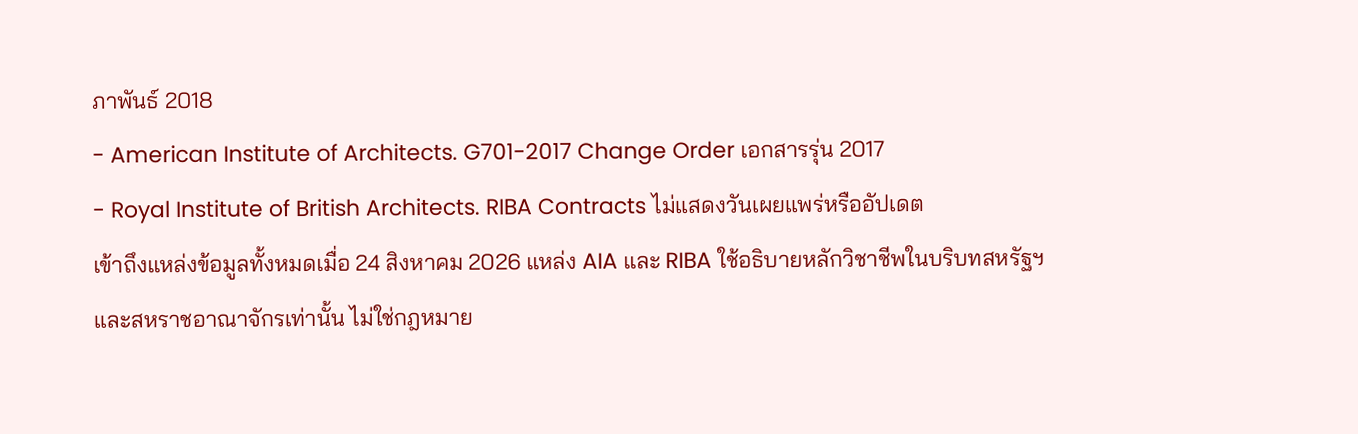ภาพันธ์ 2018
- American Institute of Architects. G701-2017 Change Order เอกสารรุ่น 2017
- Royal Institute of British Architects. RIBA Contracts ไม่แสดงวันเผยแพร่หรืออัปเดต
เข้าถึงแหล่งข้อมูลทั้งหมดเมื่อ 24 สิงหาคม 2026 แหล่ง AIA และ RIBA ใช้อธิบายหลักวิชาชีพในบริบทสหรัฐฯ และสหราชอาณาจักรเท่านั้น ไม่ใช่กฎหมาย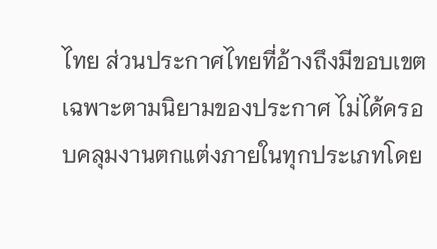ไทย ส่วนประกาศไทยที่อ้างถึงมีขอบเขตเฉพาะตามนิยามของประกาศ ไม่ได้ครอบคลุมงานตกแต่งภายในทุกประเภทโดย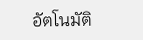อัตโนมัติ